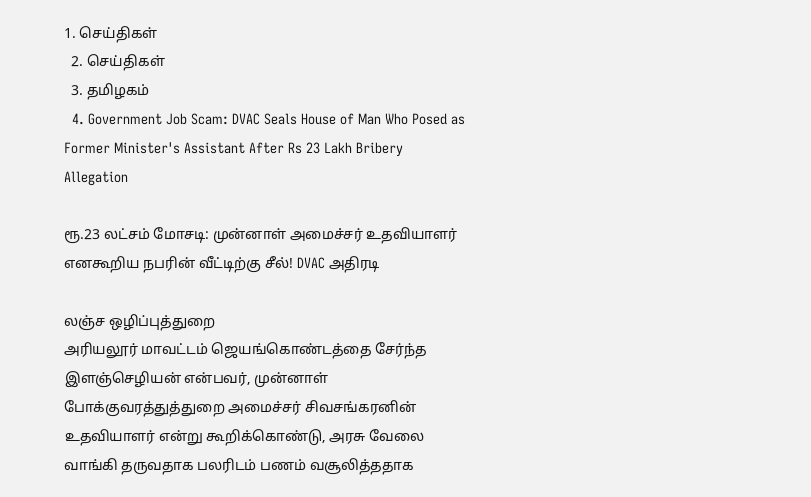1. செய்திகள்
  2. செய்திகள்
  3. த‌மிழக‌ம்
  4. Government Job Scam: DVAC Seals House of Man Who Posed as Former Minister's Assistant After Rs 23 Lakh Bribery Allegation

ரூ.23 லட்சம் மோசடி: முன்னாள் அமைச்சர் உதவியாளர் எனகூறிய நபரின் வீட்டிற்கு சீல்! DVAC அதிரடி

லஞ்ச ஒழிப்புத்துறை
அரியலூர் மாவட்டம் ஜெயங்கொண்டத்தை சேர்ந்த இளஞ்செழியன் என்பவர், முன்னாள் போக்குவரத்துத்துறை அமைச்சர் சிவசங்கரனின் உதவியாளர் என்று கூறிக்கொண்டு, அரசு வேலை வாங்கி தருவதாக பலரிடம் பணம் வசூலித்ததாக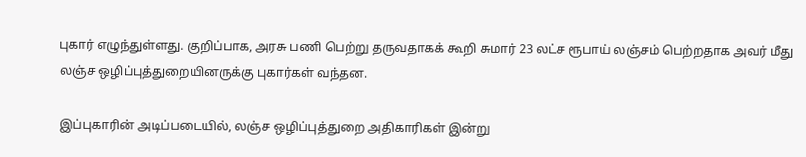புகார் எழுந்துள்ளது. குறிப்பாக, அரசு பணி பெற்று தருவதாகக் கூறி சுமார் 23 லட்ச ரூபாய் லஞ்சம் பெற்றதாக அவர் மீது லஞ்ச ஒழிப்புத்துறையினருக்கு புகார்கள் வந்தன.

இப்புகாரின் அடிப்படையில், லஞ்ச ஒழிப்புத்துறை அதிகாரிகள் இன்று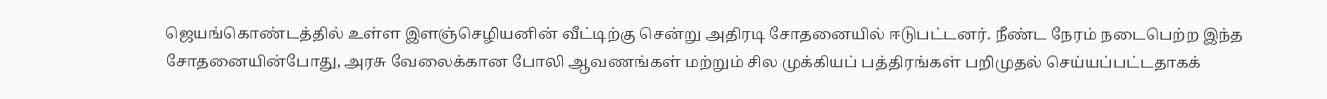ஜெயங்கொண்டத்தில் உள்ள இளஞ்செழியனின் வீட்டிற்கு சென்று அதிரடி சோதனையில் ஈடுபட்டனர். நீண்ட நேரம் நடைபெற்ற இந்த சோதனையின்போது, அரசு வேலைக்கான போலி ஆவணங்கள் மற்றும் சில முக்கியப் பத்திரங்கள் பறிமுதல் செய்யப்பட்டதாகக்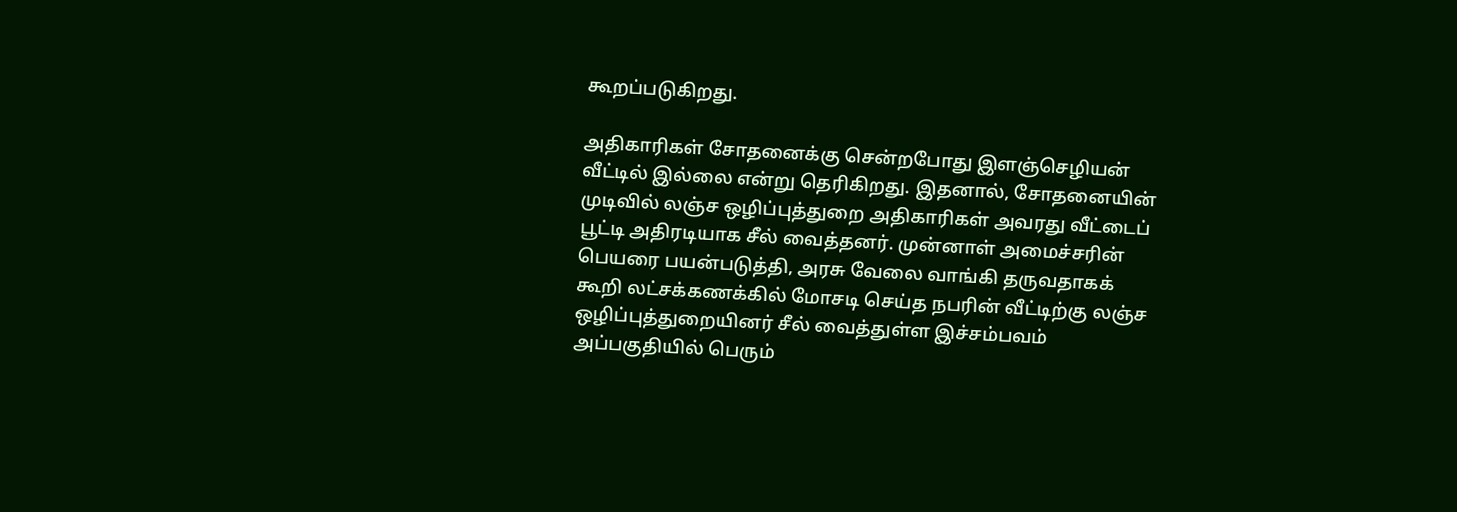கூறப்படுகிறது.

அதிகாரிகள் சோதனைக்கு சென்றபோது இளஞ்செழியன் வீட்டில் இல்லை என்று தெரிகிறது. இதனால், சோதனையின் முடிவில் லஞ்ச ஒழிப்புத்துறை அதிகாரிகள் அவரது வீட்டைப் பூட்டி அதிரடியாக சீல் வைத்தனர். முன்னாள் அமைச்சரின் பெயரை பயன்படுத்தி, அரசு வேலை வாங்கி தருவதாகக் கூறி லட்சக்கணக்கில் மோசடி செய்த நபரின் வீட்டிற்கு லஞ்ச ஒழிப்புத்துறையினர் சீல் வைத்துள்ள இச்சம்பவம் அப்பகுதியில் பெரும்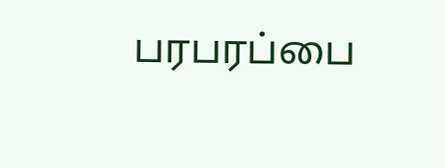பரபரப்பை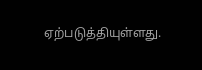ஏற்படுத்தியுள்ளது.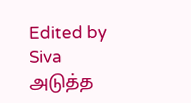Edited by Siva
அடுத்த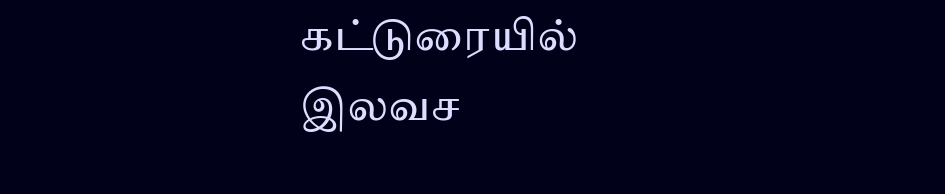கட்டுரையில்
இலவச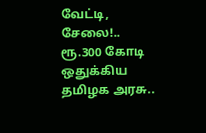வேட்டி, சேலை!.. ரூ.300 கோடி ஒதுக்கிய தமிழக அரசு..